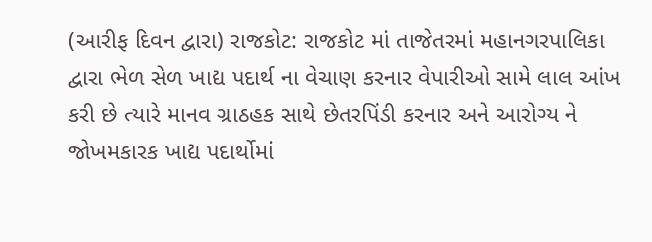(આરીફ દિવન દ્વારા) રાજકોટ: રાજકોટ માં તાજેતરમાં મહાનગરપાલિકા દ્વારા ભેળ સેળ ખાદ્ય પદાર્થ ના વેચાણ કરનાર વેપારીઓ સામે લાલ આંખ કરી છે ત્યારે માનવ ગ્રાઠહક સાથે છેતરપિંડી કરનાર અને આરોગ્ય ને જોખમકારક ખાદ્ય પદાર્થોમાં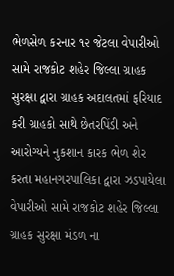ભેળસેળ કરનાર ૧૨ જેટલા વેપારીઓ સામે રાજકોટ શહેર જિલ્લા ગ્રાહક સુરક્ષા દ્વારા ગ્રાહક અદાલતમાં ફરિયાદ કરી ગ્રાહકો સાથે છેતરપિંડી અને આરોગ્યને નુકશાન કારક ભેળ શેર કરતા મહાનગરપાલિકા દ્વારા ઝડપાયેલા વેપારીઓ સામે રાજકોટ શહેર જિલ્લા ગ્રાહક સુરક્ષા મંડળ ના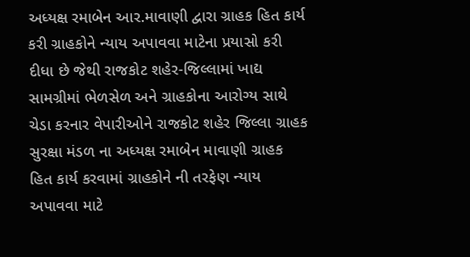અધ્યક્ષ રમાબેન આર.માવાણી દ્વારા ગ્રાહક હિત કાર્ય કરી ગ્રાહકોને ન્યાય અપાવવા માટેના પ્રયાસો કરી દીધા છે જેથી રાજકોટ શહેર-જિલ્લામાં ખાદ્ય સામગ્રીમાં ભેળસેળ અને ગ્રાહકોના આરોગ્ય સાથે ચેડા કરનાર વેપારીઓને રાજકોટ શહેર જિલ્લા ગ્રાહક સુરક્ષા મંડળ ના અધ્યક્ષ રમાબેન માવાણી ગ્રાહક હિત કાર્ય કરવામાં ગ્રાહકોને ની તરફેણ ન્યાય અપાવવા માટે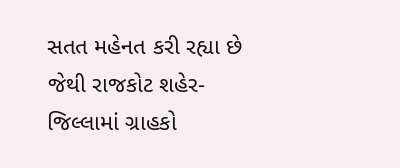સતત મહેનત કરી રહ્યા છે જેથી રાજકોટ શહેર-જિલ્લામાં ગ્રાહકો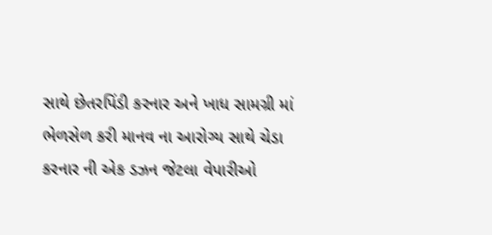સાથે છેતરપિંડી કરનાર અને ખાધ સામગ્રી માં ભેળસેળ કરી માનવ ના આરોગ્ય સાથે ચેડા કરનાર ની એક ડઝન જેટલા વેપારીઓ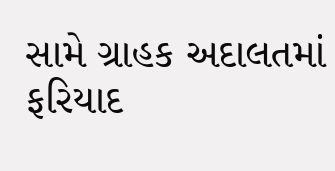સામે ગ્રાહક અદાલતમાં ફરિયાદ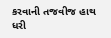કરવાની તજવીજ હાથ ધરી